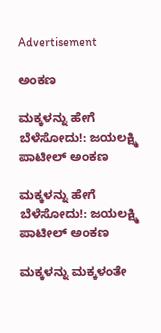Advertisement

ಅಂಕಣ

ಮಕ್ಕಳನ್ನು ಹೇಗೆ ಬೆಳೆಸೋದು!: ಜಯಲಕ್ಷ್ಮಿ ಪಾಟೀಲ್ ಅಂಕಣ

ಮಕ್ಕಳನ್ನು ಹೇಗೆ ಬೆಳೆಸೋದು!: ಜಯಲಕ್ಷ್ಮಿ ಪಾಟೀಲ್ ಅಂಕಣ

ಮಕ್ಕಳನ್ನು ಮಕ್ಕಳಂತೇ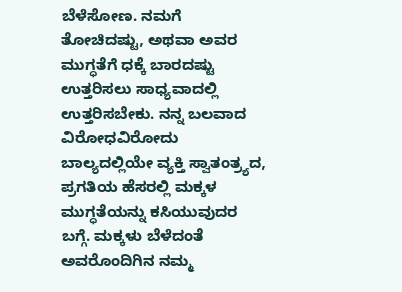ಬೆಳೆಸೋಣ. ನಮಗೆ ತೋಚಿದಷ್ಟು, ಅಥವಾ ಅವರ ಮುಗ್ಧತೆಗೆ ಧಕ್ಕೆ ಬಾರದಷ್ಟು ಉತ್ತರಿಸಲು ಸಾಧ್ಯವಾದಲ್ಲಿ ಉತ್ತರಿಸಬೇಕು. ನನ್ನ ಬಲವಾದ ವಿರೋಧವಿರೋದು ಬಾಲ್ಯದಲ್ಲಿಯೇ ವ್ಯಕ್ತಿ ಸ್ವಾತಂತ್ರ್ಯದ, ಪ್ರಗತಿಯ ಹೆಸರಲ್ಲಿ ಮಕ್ಕಳ ಮುಗ್ಧತೆಯನ್ನು ಕಸಿಯುವುದರ ಬಗ್ಗೆ. ಮಕ್ಕಳು ಬೆಳೆದಂತೆ ಅವರೊಂದಿಗಿನ ನಮ್ಮ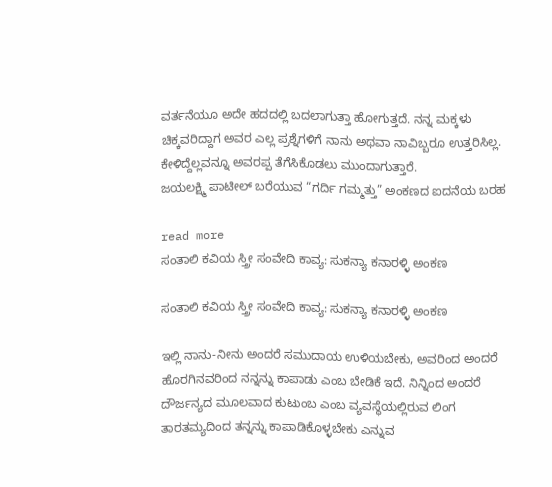ವರ್ತನೆಯೂ ಅದೇ ಹದದಲ್ಲಿ ಬದಲಾಗುತ್ತಾ ಹೋಗುತ್ತದೆ. ನನ್ನ ಮಕ್ಕಳು ಚಿಕ್ಕವರಿದ್ದಾಗ ಅವರ ಎಲ್ಲ ಪ್ರಶ್ನೆಗಳಿಗೆ ನಾನು ಅಥವಾ ನಾವಿಬ್ಬರೂ ಉತ್ತರಿಸಿಲ್ಲ. ಕೇಳಿದ್ದೆಲ್ಲವನ್ನೂ ಅವರಪ್ಪ ತೆಗೆಸಿಕೊಡಲು ಮುಂದಾಗುತ್ತಾರೆ.
ಜಯಲಕ್ಷ್ಮಿ ಪಾಟೀಲ್ ಬರೆಯುವ “ಗರ್ದಿ ಗಮ್ಮತ್ತು” ಅಂಕಣದ ಐದನೆಯ ಬರಹ

read more
ಸಂತಾಲಿ ಕವಿಯ ಸ್ತ್ರೀ ಸಂವೇದಿ ಕಾವ್ಯ: ಸುಕನ್ಯಾ ಕನಾರಳ್ಳಿ ಅಂಕಣ

ಸಂತಾಲಿ ಕವಿಯ ಸ್ತ್ರೀ ಸಂವೇದಿ ಕಾವ್ಯ: ಸುಕನ್ಯಾ ಕನಾರಳ್ಳಿ ಅಂಕಣ

ಇಲ್ಲಿ ನಾನು-ನೀನು ಅಂದರೆ ಸಮುದಾಯ ಉಳಿಯಬೇಕು, ಅವರಿಂದ ಅಂದರೆ ಹೊರಗಿನವರಿಂದ ನನ್ನನ್ನು ಕಾಪಾಡು ಎಂಬ ಬೇಡಿಕೆ ಇದೆ. ನಿನ್ನಿಂದ ಅಂದರೆ ದೌರ್ಜನ್ಯದ ಮೂಲವಾದ ಕುಟುಂಬ ಎಂಬ ವ್ಯವಸ್ಥೆಯಲ್ಲಿರುವ ಲಿಂಗ ತಾರತಮ್ಯದಿಂದ ತನ್ನನ್ನು ಕಾಪಾಡಿಕೊಳ್ಳಬೇಕು ಎನ್ನುವ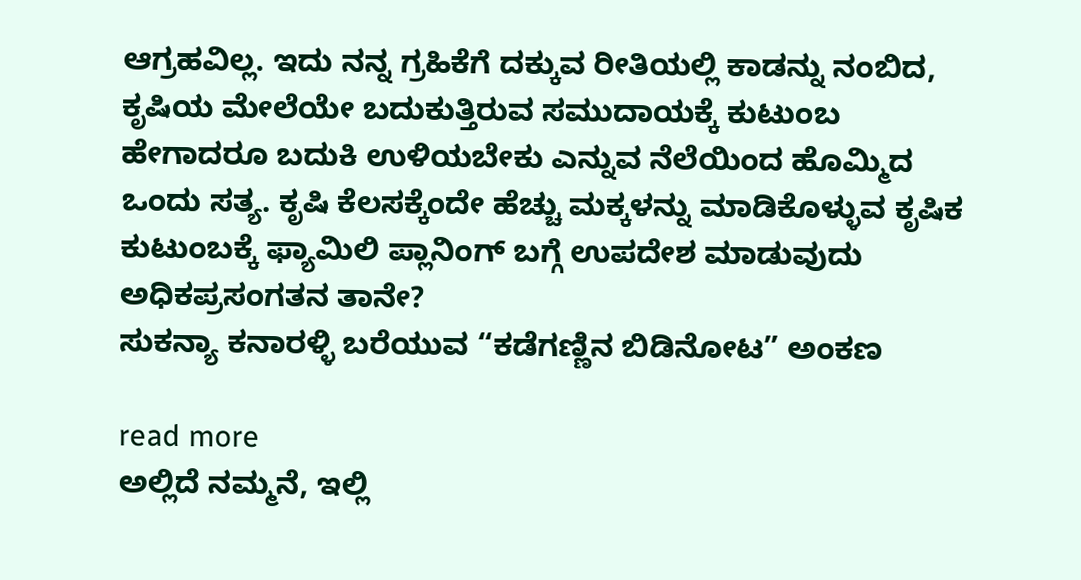ಆಗ್ರಹವಿಲ್ಲ. ಇದು ನನ್ನ ಗ್ರಹಿಕೆಗೆ ದಕ್ಕುವ ರೀತಿಯಲ್ಲಿ ಕಾಡನ್ನು ನಂಬಿದ, ಕೃಷಿಯ ಮೇಲೆಯೇ ಬದುಕುತ್ತಿರುವ ಸಮುದಾಯಕ್ಕೆ ಕುಟುಂಬ ಹೇಗಾದರೂ ಬದುಕಿ ಉಳಿಯಬೇಕು ಎನ್ನುವ ನೆಲೆಯಿಂದ ಹೊಮ್ಮಿದ ಒಂದು ಸತ್ಯ. ಕೃಷಿ ಕೆಲಸಕ್ಕೆಂದೇ ಹೆಚ್ಚು ಮಕ್ಕಳನ್ನು ಮಾಡಿಕೊಳ್ಳುವ ಕೃಷಿಕ ಕುಟುಂಬಕ್ಕೆ ಫ್ಯಾಮಿಲಿ ಪ್ಲಾನಿಂಗ್ ಬಗ್ಗೆ ಉಪದೇಶ ಮಾಡುವುದು ಅಧಿಕಪ್ರಸಂಗತನ ತಾನೇ?
ಸುಕನ್ಯಾ ಕನಾರಳ್ಳಿ ಬರೆಯುವ “ಕಡೆಗಣ್ಣಿನ ಬಿಡಿನೋಟ” ಅಂಕಣ

read more
ಅಲ್ಲಿದೆ ನಮ್ಮನೆ, ಇಲ್ಲಿ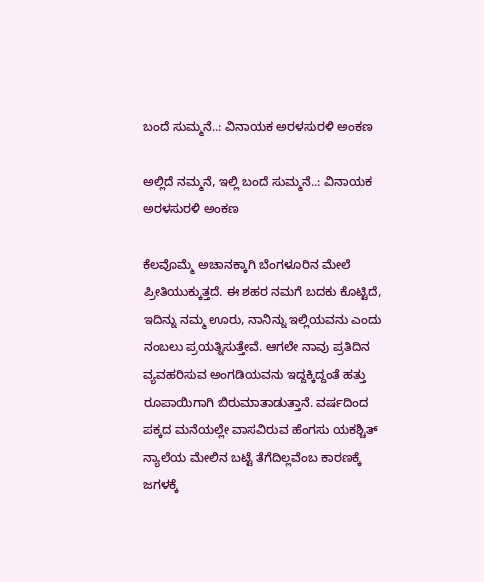ಬಂದೆ ಸುಮ್ಮನೆ..: ವಿನಾಯಕ ಅರಳಸುರಳಿ ಅಂಕಣ

ಅಲ್ಲಿದೆ ನಮ್ಮನೆ, ಇಲ್ಲಿ ಬಂದೆ ಸುಮ್ಮನೆ..: ವಿನಾಯಕ ಅರಳಸುರಳಿ ಅಂಕಣ

ಕೆಲವೊಮ್ಮೆ ಅಚಾನಕ್ಕಾಗಿ ಬೆಂಗಳೂರಿನ ಮೇಲೆ ಪ್ರೀತಿಯುಕ್ಕುತ್ತದೆ. ಈ ಶಹರ ನಮಗೆ ಬದಕು ಕೊಟ್ಟಿದೆ, ಇದಿನ್ನು ನಮ್ಮ ಊರು, ನಾನಿನ್ನು ಇಲ್ಲಿಯವನು ಎಂದು ನಂಬಲು ಪ್ರಯತ್ನಿಸುತ್ತೇವೆ. ಆಗಲೇ ನಾವು ಪ್ರತಿದಿನ ವ್ಯವಹರಿಸುವ ಅಂಗಡಿಯವನು ಇದ್ದಕ್ಕಿದ್ದಂತೆ ಹತ್ತು ರೂಪಾಯಿಗಾಗಿ ಬಿರುಮಾತಾಡುತ್ತಾನೆ. ವರ್ಷದಿಂದ ಪಕ್ಕದ ಮನೆಯಲ್ಲೇ ವಾಸವಿರುವ ಹೆಂಗಸು ಯಕಶ್ಚಿತ್ ನ್ಯಾಲೆಯ ಮೇಲಿನ ಬಟ್ಟೆ ತೆಗೆದಿಲ್ಲವೆಂಬ ಕಾರಣಕ್ಕೆ ಜಗಳಕ್ಕೆ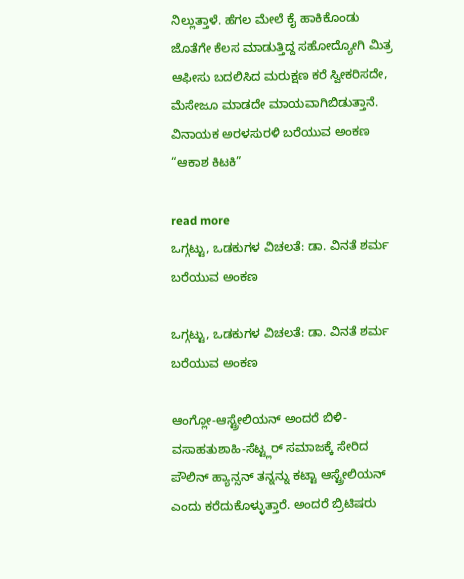ನಿಲ್ಲುತ್ತಾಳೆ. ಹೆಗಲ ಮೇಲೆ ಕೈ ಹಾಕಿಕೊಂಡು ಜೊತೆಗೇ ಕೆಲಸ ಮಾಡುತ್ತಿದ್ದ ಸಹೋದ್ಯೋಗಿ ಮಿತ್ರ ಆಫೀಸು ಬದಲಿಸಿದ ಮರುಕ್ಷಣ ಕರೆ ಸ್ವೀಕರಿಸದೇ, ಮೆಸೇಜೂ ಮಾಡದೇ ಮಾಯವಾಗಿಬಿಡುತ್ತಾನೆ.
ವಿನಾಯಕ ಅರಳಸುರಳಿ ಬರೆಯುವ ಅಂಕಣ “ಆಕಾಶ ಕಿಟಕಿ”

read more
ಒಗ್ಗಟ್ಟು, ಒಡಕುಗಳ ವಿಚಲತೆ: ಡಾ. ವಿನತೆ ಶರ್ಮ ಬರೆಯುವ ಅಂಕಣ

ಒಗ್ಗಟ್ಟು, ಒಡಕುಗಳ ವಿಚಲತೆ: ಡಾ. ವಿನತೆ ಶರ್ಮ ಬರೆಯುವ ಅಂಕಣ

ಆಂಗ್ಲೋ-ಆಸ್ಟ್ರೇಲಿಯನ್ ಅಂದರೆ ಬಿಳಿ-ವಸಾಹತುಶಾಹಿ-ಸೆಟ್ಟ್ಲರ್ ಸಮಾಜಕ್ಕೆ ಸೇರಿದ ಪೌಲಿನ್ ಹ್ಯಾನ್ಸನ್ ತನ್ನನ್ನು ಕಟ್ಟಾ ಆಸ್ಟ್ರೇಲಿಯನ್ ಎಂದು ಕರೆದುಕೊಳ್ಳುತ್ತಾರೆ. ಅಂದರೆ ಬ್ರಿಟಿಷರು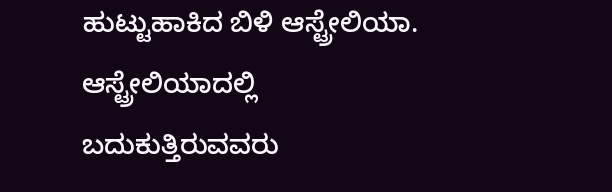ಹುಟ್ಟುಹಾಕಿದ ಬಿಳಿ ಆಸ್ಟ್ರೇಲಿಯಾ. ಆಸ್ಟ್ರೇಲಿಯಾದಲ್ಲಿ ಬದುಕುತ್ತಿರುವವರು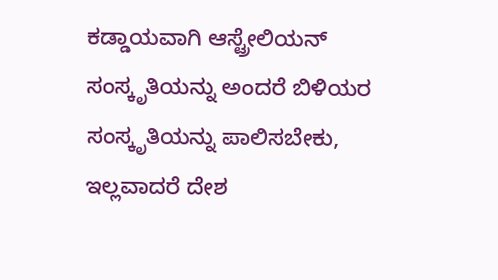ಕಡ್ಡಾಯವಾಗಿ ಆಸ್ಟ್ರೇಲಿಯನ್ ಸಂಸ್ಕೃತಿಯನ್ನು ಅಂದರೆ ಬಿಳಿಯರ ಸಂಸ್ಕೃತಿಯನ್ನು ಪಾಲಿಸಬೇಕು, ಇಲ್ಲವಾದರೆ ದೇಶ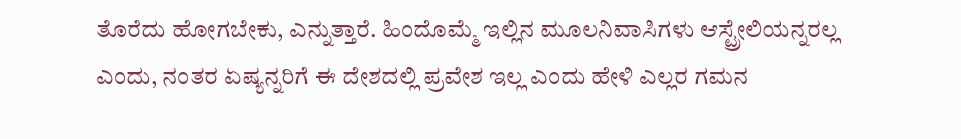ತೊರೆದು ಹೋಗಬೇಕು, ಎನ್ನುತ್ತಾರೆ. ಹಿಂದೊಮ್ಮೆ ಇಲ್ಲಿನ ಮೂಲನಿವಾಸಿಗಳು ಆಸ್ಟ್ರೇಲಿಯನ್ನರಲ್ಲ ಎಂದು, ನಂತರ ಏಷ್ಯನ್ನರಿಗೆ ಈ ದೇಶದಲ್ಲಿ ಪ್ರವೇಶ ಇಲ್ಲ ಎಂದು ಹೇಳಿ ಎಲ್ಲರ ಗಮನ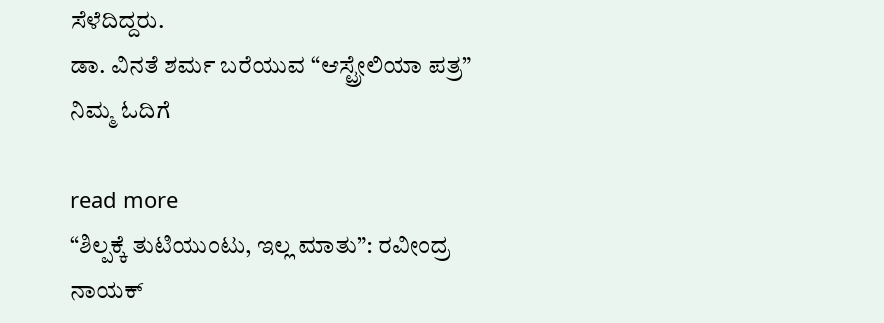ಸೆಳೆದಿದ್ದರು.
ಡಾ. ವಿನತೆ ಶರ್ಮ ಬರೆಯುವ “ಆಸ್ಟ್ರೇಲಿಯಾ ಪತ್ರ” ನಿಮ್ಮ ಓದಿಗೆ

read more
“ಶಿಲ್ಪಕ್ಕೆ ತುಟಿಯುಂಟು, ಇಲ್ಲ ಮಾತು”: ರವೀಂದ್ರ ನಾಯಕ್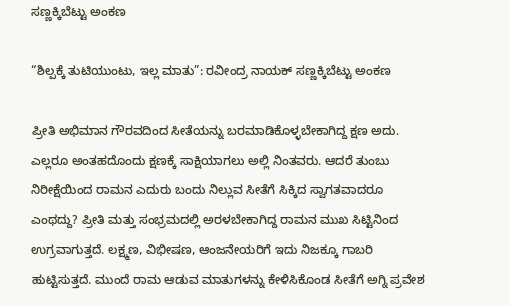ಸಣ್ಣಕ್ಕಿಬೆಟ್ಟು ಅಂಕಣ

“ಶಿಲ್ಪಕ್ಕೆ ತುಟಿಯುಂಟು, ಇಲ್ಲ ಮಾತು”: ರವೀಂದ್ರ ನಾಯಕ್ ಸಣ್ಣಕ್ಕಿಬೆಟ್ಟು ಅಂಕಣ

ಪ್ರೀತಿ ಅಭಿಮಾನ ಗೌರವದಿಂದ ಸೀತೆಯನ್ನು ಬರಮಾಡಿಕೊಳ್ಳಬೇಕಾಗಿದ್ದ ಕ್ಷಣ ಅದು. ಎಲ್ಲರೂ ಅಂತಹದೊಂದು ಕ್ಷಣಕ್ಕೆ ಸಾಕ್ಷಿಯಾಗಲು ಅಲ್ಲಿ ನಿಂತವರು. ಆದರೆ ತುಂಬು ನಿರೀಕ್ಷೆಯಿಂದ ರಾಮನ ಎದುರು ಬಂದು ನಿಲ್ಲುವ ಸೀತೆಗೆ ಸಿಕ್ಕಿದ ಸ್ವಾಗತವಾದರೂ ಎಂಥದ್ದು? ಪ್ರೀತಿ ಮತ್ತು ಸಂಭ್ರಮದಲ್ಲಿ ಅರಳಬೇಕಾಗಿದ್ದ ರಾಮನ ಮುಖ ಸಿಟ್ಟಿನಿಂದ ಉಗ್ರವಾಗುತ್ತದೆ. ಲಕ್ಷ್ಮಣ, ವಿಭೀಷಣ, ಆಂಜನೇಯರಿಗೆ ಇದು ನಿಜಕ್ಕೂ ಗಾಬರಿ ಹುಟ್ಟಿಸುತ್ತದೆ. ಮುಂದೆ ರಾಮ ಆಡುವ ಮಾತುಗಳನ್ನು ಕೇಳಿಸಿಕೊಂಡ ಸೀತೆಗೆ ಅಗ್ನಿ ಪ್ರವೇಶ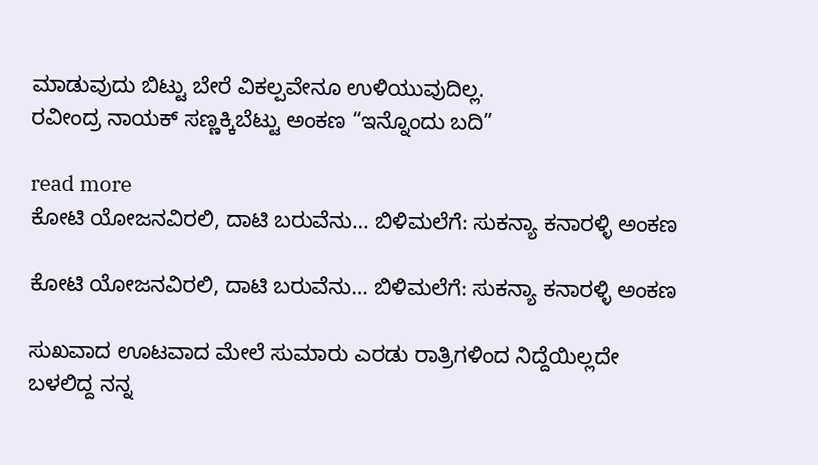ಮಾಡುವುದು ಬಿಟ್ಟು ಬೇರೆ ವಿಕಲ್ಪವೇನೂ ಉಳಿಯುವುದಿಲ್ಲ.
ರವೀಂದ್ರ ನಾಯಕ್ ಸಣ್ಣಕ್ಕಿಬೆಟ್ಟು ಅಂಕಣ “ಇನ್ನೊಂದು ಬದಿ”

read more
ಕೋಟಿ ಯೋಜನವಿರಲಿ, ದಾಟಿ ಬರುವೆನು… ಬಿಳಿಮಲೆಗೆ: ಸುಕನ್ಯಾ ಕನಾರಳ್ಳಿ ಅಂಕಣ

ಕೋಟಿ ಯೋಜನವಿರಲಿ, ದಾಟಿ ಬರುವೆನು… ಬಿಳಿಮಲೆಗೆ: ಸುಕನ್ಯಾ ಕನಾರಳ್ಳಿ ಅಂಕಣ

ಸುಖವಾದ ಊಟವಾದ ಮೇಲೆ ಸುಮಾರು ಎರಡು ರಾತ್ರಿಗಳಿಂದ ನಿದ್ದೆಯಿಲ್ಲದೇ ಬಳಲಿದ್ದ ನನ್ನ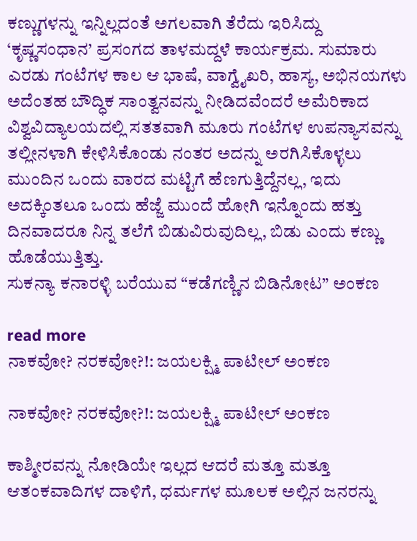ಕಣ್ಣುಗಳನ್ನು ಇನ್ನಿಲ್ಲದಂತೆ ಅಗಲವಾಗಿ ತೆರೆದು ಇರಿಸಿದ್ದು ‘ಕೃಷ್ಣಸಂಧಾನ’ ಪ್ರಸಂಗದ ತಾಳಮದ್ದಳೆ ಕಾರ್ಯಕ್ರಮ. ಸುಮಾರು ಎರಡು ಗಂಟೆಗಳ ಕಾಲ ಆ ಭಾಷೆ, ವಾಗ್ವೈಖರಿ, ಹಾಸ್ಯ, ಅಭಿನಯಗಳು ಅದೆಂತಹ ಬೌದ್ಧಿಕ ಸಾಂತ್ವನವನ್ನು ನೀಡಿದವೆಂದರೆ ಅಮೆರಿಕಾದ ವಿಶ್ವವಿದ್ಯಾಲಯದಲ್ಲಿ ಸತತವಾಗಿ ಮೂರು ಗಂಟೆಗಳ ಉಪನ್ಯಾಸವನ್ನು ತಲ್ಲೀನಳಾಗಿ ಕೇಳಿಸಿಕೊಂಡು ನಂತರ ಅದನ್ನು ಅರಗಿಸಿಕೊಳ್ಳಲು ಮುಂದಿನ ಒಂದು ವಾರದ ಮಟ್ಟಿಗೆ ಹೆಣಗುತ್ತಿದ್ದೆನಲ್ಲ, ಇದು ಅದಕ್ಕಿಂತಲೂ ಒಂದು ಹೆಜ್ಜೆ ಮುಂದೆ ಹೋಗಿ ಇನ್ನೊಂದು ಹತ್ತು ದಿನವಾದರೂ ನಿನ್ನ ತಲೆಗೆ ಬಿಡುವಿರುವುದಿಲ್ಲ, ಬಿಡು ಎಂದು ಕಣ್ಣು ಹೊಡೆಯುತ್ತಿತ್ತು.
ಸುಕನ್ಯಾ ಕನಾರಳ್ಳಿ ಬರೆಯುವ “ಕಡೆಗಣ್ಣಿನ ಬಿಡಿನೋಟ” ಅಂಕಣ

read more
ನಾಕವೋ? ನರಕವೋ?!: ಜಯಲಕ್ಷ್ಮಿ ಪಾಟೀಲ್ ಅಂಕಣ

ನಾಕವೋ? ನರಕವೋ?!: ಜಯಲಕ್ಷ್ಮಿ ಪಾಟೀಲ್ ಅಂಕಣ

ಕಾಶ್ಮೀರವನ್ನು ನೋಡಿಯೇ ಇಲ್ಲದ ಆದರೆ ಮತ್ತೂ ಮತ್ತೂ ಆತಂಕವಾದಿಗಳ ದಾಳಿಗೆ, ಧರ್ಮಗಳ ಮೂಲಕ ಅಲ್ಲಿನ ಜನರನ್ನು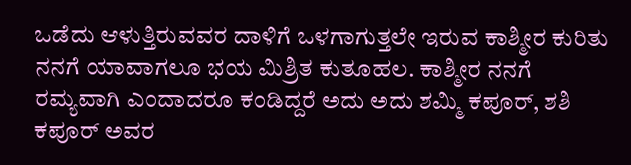ಒಡೆದು ಆಳುತ್ತಿರುವವರ ದಾಳಿಗೆ ಒಳಗಾಗುತ್ತಲೇ ಇರುವ ಕಾಶ್ಮೀರ ಕುರಿತು ನನಗೆ ಯಾವಾಗಲೂ ಭಯ ಮಿಶ್ರಿತ ಕುತೂಹಲ. ಕಾಶ್ಮೀರ ನನಗೆ ರಮ್ಯವಾಗಿ ಎಂದಾದರೂ ಕಂಡಿದ್ದರೆ ಅದು ಅದು ಶಮ್ಮಿ ಕಪೂರ್, ಶಶಿ ಕಪೂರ್ ಅವರ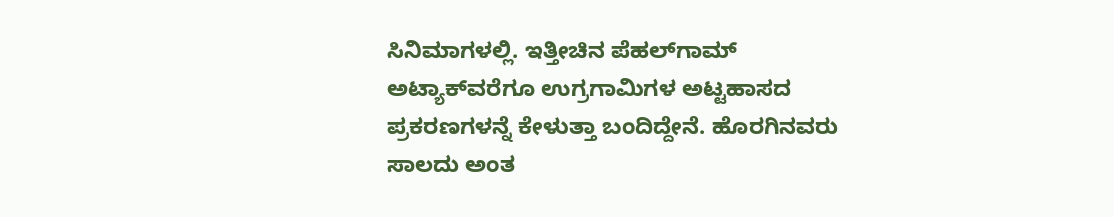ಸಿನಿಮಾಗಳಲ್ಲಿ. ಇತ್ತೀಚಿನ ಪೆಹಲ್‌ಗಾಮ್ ಅಟ್ಯಾಕ್‌ವರೆಗೂ ಉಗ್ರಗಾಮಿಗಳ ಅಟ್ಟಹಾಸದ ಪ್ರಕರಣಗಳನ್ನೆ ಕೇಳುತ್ತಾ ಬಂದಿದ್ದೇನೆ. ಹೊರಗಿನವರು ಸಾಲದು ಅಂತ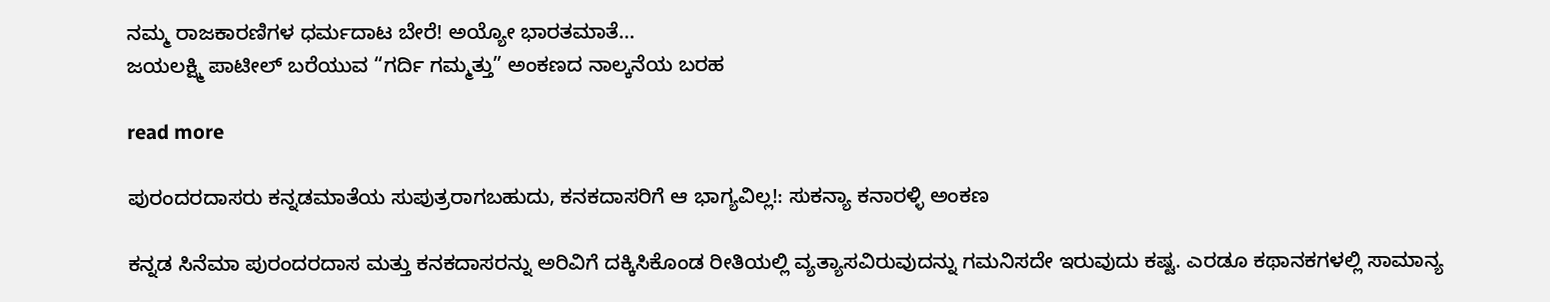ನಮ್ಮ ರಾಜಕಾರಣಿಗಳ ಧರ್ಮದಾಟ ಬೇರೆ! ಅಯ್ಯೋ ಭಾರತಮಾತೆ…
ಜಯಲಕ್ಷ್ಮಿ ಪಾಟೀಲ್ ಬರೆಯುವ “ಗರ್ದಿ ಗಮ್ಮತ್ತು” ಅಂಕಣದ ನಾಲ್ಕನೆಯ ಬರಹ

read more

ಪುರಂದರದಾಸರು ಕನ್ನಡಮಾತೆಯ ಸುಪುತ್ರರಾಗಬಹುದು, ಕನಕದಾಸರಿಗೆ ಆ ಭಾಗ್ಯವಿಲ್ಲ!: ಸುಕನ್ಯಾ ಕನಾರಳ್ಳಿ ಅಂಕಣ

ಕನ್ನಡ ಸಿನೆಮಾ ಪುರಂದರದಾಸ ಮತ್ತು ಕನಕದಾಸರನ್ನು ಅರಿವಿಗೆ ದಕ್ಕಿಸಿಕೊಂಡ ರೀತಿಯಲ್ಲಿ ವ್ಯತ್ಯಾಸವಿರುವುದನ್ನು ಗಮನಿಸದೇ ಇರುವುದು ಕಷ್ಟ. ಎರಡೂ ಕಥಾನಕಗಳಲ್ಲಿ ಸಾಮಾನ್ಯ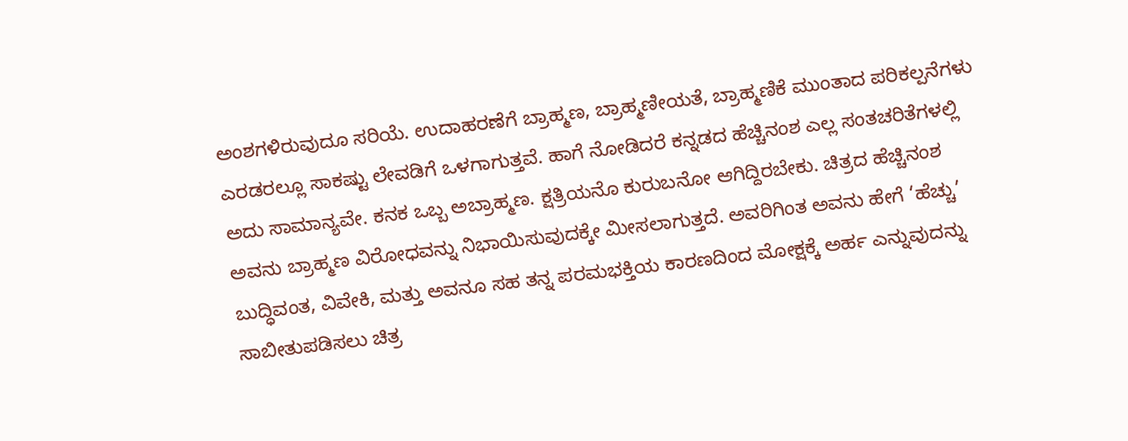ಅಂಶಗಳಿರುವುದೂ ಸರಿಯೆ. ಉದಾಹರಣೆಗೆ ಬ್ರಾಹ್ಮಣ, ಬ್ರಾಹ್ಮಣೀಯತೆ, ಬ್ರಾಹ್ಮಣಿಕೆ ಮುಂತಾದ ಪರಿಕಲ್ಪನೆಗಳು ಎರಡರಲ್ಲೂ ಸಾಕಷ್ಟು ಲೇವಡಿಗೆ ಒಳಗಾಗುತ್ತವೆ. ಹಾಗೆ ನೋಡಿದರೆ ಕನ್ನಡದ ಹೆಚ್ಚಿನಂಶ ಎಲ್ಲ ಸಂತಚರಿತೆಗಳಲ್ಲಿ ಅದು ಸಾಮಾನ್ಯವೇ. ಕನಕ ಒಬ್ಬ ಅಬ್ರಾಹ್ಮಣ. ಕ್ಷತ್ರಿಯನೊ ಕುರುಬನೋ ಆಗಿದ್ದಿರಬೇಕು. ಚಿತ್ರದ ಹೆಚ್ಚಿನಂಶ ಅವನು ಬ್ರಾಹ್ಮಣ ವಿರೋಧವನ್ನು ನಿಭಾಯಿಸುವುದಕ್ಕೇ ಮೀಸಲಾಗುತ್ತದೆ. ಅವರಿಗಿಂತ ಅವನು ಹೇಗೆ ‘ಹೆಚ್ಚು’ ಬುದ್ಧಿವಂತ, ವಿವೇಕಿ, ಮತ್ತು ಅವನೂ ಸಹ ತನ್ನ ಪರಮಭಕ್ತಿಯ ಕಾರಣದಿಂದ ಮೋಕ್ಷಕ್ಕೆ ಅರ್ಹ ಎನ್ನುವುದನ್ನು ಸಾಬೀತುಪಡಿಸಲು ಚಿತ್ರ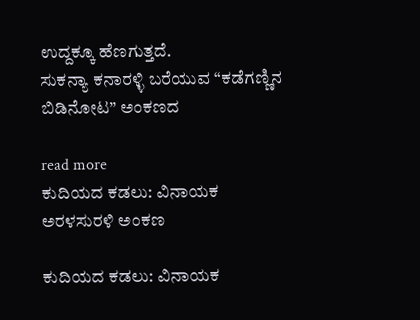ಉದ್ದಕ್ಕೂ ಹೆಣಗುತ್ತದೆ.
ಸುಕನ್ಯಾ ಕನಾರಳ್ಳಿ ಬರೆಯುವ “ಕಡೆಗಣ್ಣಿನ ಬಿಡಿನೋಟ” ಅಂಕಣದ

read more
ಕುದಿಯದ ಕಡಲು: ವಿನಾಯಕ ಅರಳಸುರಳಿ ಅಂಕಣ

ಕುದಿಯದ ಕಡಲು: ವಿನಾಯಕ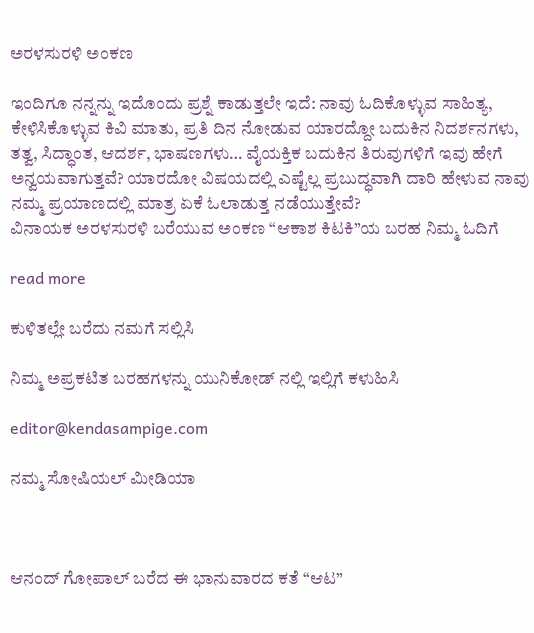ಅರಳಸುರಳಿ ಅಂಕಣ

ಇಂದಿಗೂ ನನ್ನನ್ನು ಇದೊಂದು ಪ್ರಶ್ನೆ ಕಾಡುತ್ತಲೇ ಇದೆ: ನಾವು ಓದಿಕೊಳ್ಳುವ ಸಾಹಿತ್ಯ, ಕೇಳಿಸಿಕೊಳ್ಳುವ ಕಿವಿ ಮಾತು, ಪ್ರತಿ ದಿನ ನೋಡುವ ಯಾರದ್ದೋ ಬದುಕಿನ ನಿದರ್ಶನಗಳು, ತತ್ವ, ಸಿದ್ಧಾಂತ, ಆದರ್ಶ, ಭಾಷಣಗಳು… ವೈಯಕ್ತಿಕ ಬದುಕಿನ ತಿರುವುಗಳಿಗೆ ಇವು ಹೇಗೆ ಅನ್ವಯವಾಗುತ್ತವೆ? ಯಾರದೋ ವಿಷಯದಲ್ಲಿ ಎಷ್ಟೆಲ್ಲ ಪ್ರಬುದ್ಧವಾಗಿ ದಾರಿ ಹೇಳುವ ನಾವು ನಮ್ಮ ಪ್ರಯಾಣದಲ್ಲಿ ಮಾತ್ರ ಏಕೆ ಓಲಾಡುತ್ತ ನಡೆಯುತ್ತೇವೆ?
ವಿನಾಯಕ ಅರಳಸುರಳಿ ಬರೆಯುವ ಅಂಕಣ “ಆಕಾಶ ಕಿಟಕಿ”ಯ ಬರಹ ನಿಮ್ಮ ಓದಿಗೆ

read more

ಕುಳಿತಲ್ಲೇ ಬರೆದು ನಮಗೆ ಸಲ್ಲಿಸಿ

ನಿಮ್ಮ ಅಪ್ರಕಟಿತ ಬರಹಗಳನ್ನು ಯುನಿಕೋಡ್ ನಲ್ಲಿ ಇಲ್ಲಿಗೆ ಕಳುಹಿಸಿ

editor@kendasampige.com

ನಮ್ಮ ಸೋಷಿಯಲ್‌ ಮೀಡಿಯಾ



ಆನಂದ್‌ ಗೋಪಾಲ್‌ ಬರೆದ ಈ ಭಾನುವಾರದ ಕತೆ “ಆಟ”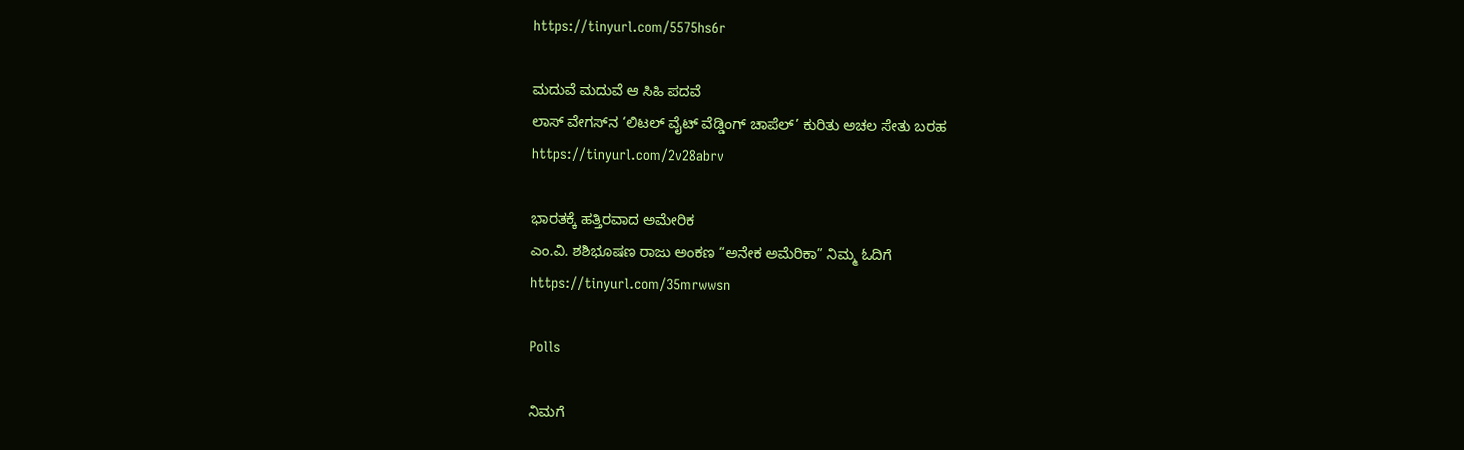https://tinyurl.com/5575hs6r

ಮದುವೆ ಮದುವೆ ಆ ಸಿಹಿ ಪದವೆ
ಲಾಸ್‌ ವೇಗಸ್‌ನ ‘ಲಿಟಲ್ ವೈಟ್ ವೆಡ್ಡಿಂಗ್ ಚಾಪೆಲ್’ ಕುರಿತು ಅಚಲ ಸೇತು ಬರಹ
https://tinyurl.com/2v28abrv

ಭಾರತಕ್ಕೆ ಹತ್ತಿರವಾದ ಅಮೇರಿಕ
ಎಂ.ವಿ. ಶಶಿಭೂಷಣ ರಾಜು ಅಂಕಣ “ಅನೇಕ ಅಮೆರಿಕಾ” ನಿಮ್ಮ ಓದಿಗೆ
https://tinyurl.com/35mrwwsn

Polls

ನಿಮಗೆ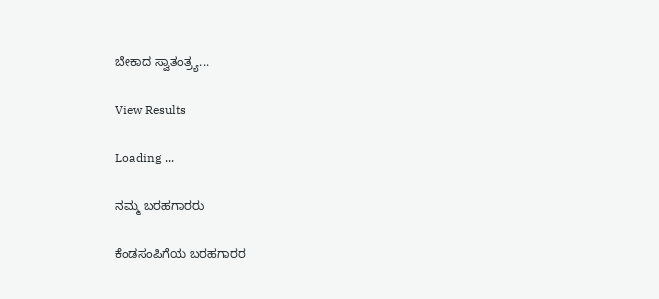ಬೇಕಾದ ಸ್ವಾತಂತ್ರ್ಯ...

View Results

Loading ...

ನಮ್ಮ ಬರಹಗಾರರು

ಕೆಂಡಸಂಪಿಗೆಯ ಬರಹಗಾರರ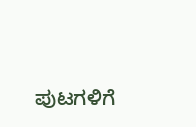ಪುಟಗಳಿಗೆ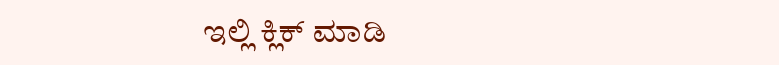ಇಲ್ಲಿ ಕ್ಲಿಕ್ ಮಾಡಿ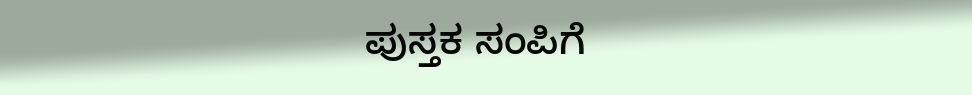ಪುಸ್ತಕ ಸಂಪಿಗೆ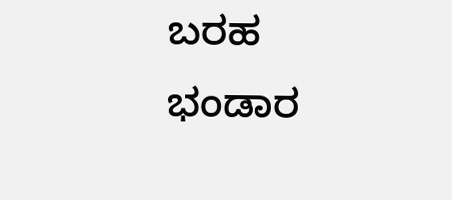ಬರಹ ಭಂಡಾರ